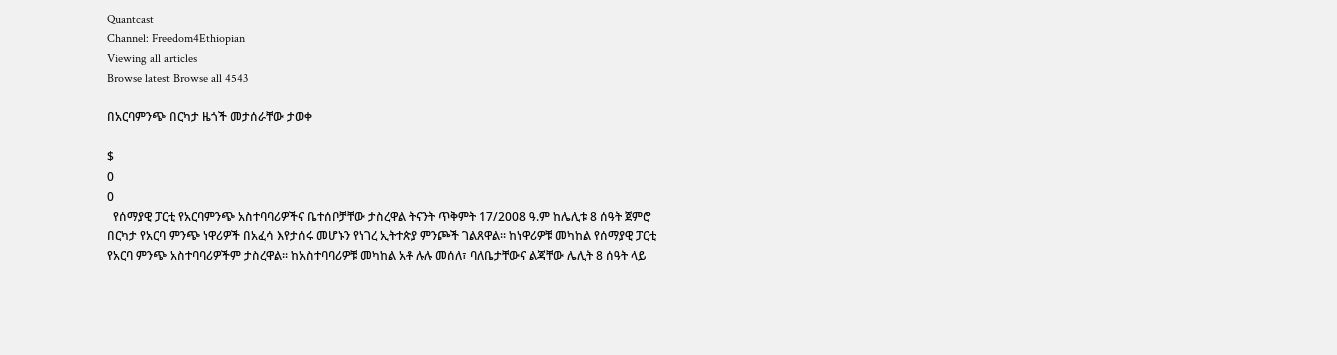Quantcast
Channel: Freedom4Ethiopian
Viewing all articles
Browse latest Browse all 4543

በአርባምንጭ በርካታ ዜጎች መታሰራቸው ታወቀ

$
0
0
  የሰማያዊ ፓርቲ የአርባምንጭ አስተባባሪዎችና ቤተሰቦቻቸው ታስረዋል ትናንት ጥቅምት 17/2008 ዓ.ም ከሌሊቱ 8 ሰዓት ጀምሮ በርካታ የአርባ ምንጭ ነዋሪዎች በአፈሳ እየታሰሩ መሆኑን የነገረ ኢትተጵያ ምንጮች ገልጸዋል፡፡ ከነዋሪዎቹ መካከል የሰማያዊ ፓርቲ የአርባ ምንጭ አስተባባሪዎችም ታስረዋል፡፡ ከአስተባባሪዎቹ መካከል አቶ ሉሉ መሰለ፣ ባለቤታቸውና ልጃቸው ሌሊት 8 ሰዓት ላይ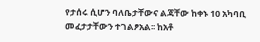የታሰሩ ሲሆን ባለቤታቸውና ልጃቸው ከቀኑ 10 አካባቢ መፈታታቸውን ተገልፆአል፡፡ ከአቶ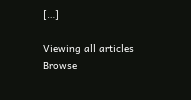[…]

Viewing all articles
Browse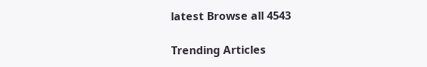latest Browse all 4543

Trending Articles